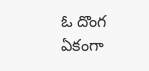ఓ దొంగ ఏకంగా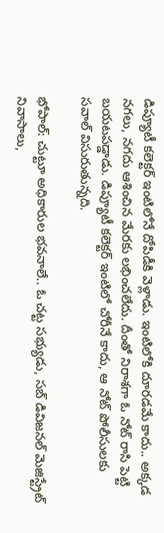డిప్యూటీ కలెక్టర్ ఇంటిలోనే దోపిడీకి వెళ్లాడు. ఇంటిలోకి దూరడమే కాదు.. అక్కడ నగలు, నగదు ఆశించిన మేరకు లభించలేదు. దీంతో నిరాశగా ఓ నోట్ రాసి పెట్టి బయటపడ్డాడు. డిప్యూటీ కలెక్టర్ ఇంటిలో చోరీనే కాదు, ఆ నోట్ పోలీసులకు సవాల్ విసురుతున్నది.

భోపాల్: చుట్టూ అధికారుల భవనాలే.. ఓ చట్ట సభ్యుడు, సబ్ డివిజనల్ మెజిస్ట్రేట్ నివాసాలు,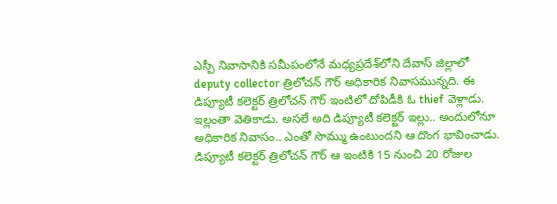ఎస్పీ నివాసానికి సమీపంలోనే మధ్యప్రదేశ్‌లోని దేవాస్ జిల్లాలో deputy collector త్రిలోచన్ గౌర్ అధికారిక నివాసమున్నది. ఈ డిప్యూటీ కలెక్టర్ త్రిలోచన్ గౌర్ ఇంటిలో దోపిడీకి ఓ thief వెళ్లాడు. ఇల్లంతా వెతికాడు. అసలే అది డిప్యూటీ కలెక్టర్ ఇల్లు.. అందులోనూ అధికారిక నివాసం.. ఎంతో సొమ్ము ఉంటుందని ఆ దొంగ భావించాడు. డిప్యూటీ కలెక్టర్ త్రిలోచన్ గౌర్ ఆ ఇంటికి 15 నుంచి 20 రోజుల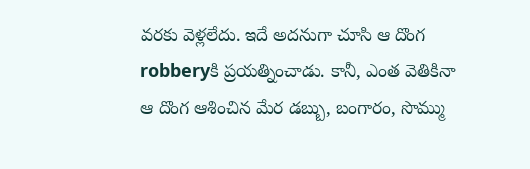వరకు వెళ్లలేదు. ఇదే అదనుగా చూసి ఆ దొంగ robberyకి ప్రయత్నించాడు. కానీ, ఎంత వెతికినా ఆ దొంగ ఆశించిన మేర డబ్బు, బంగారం, సొమ్ము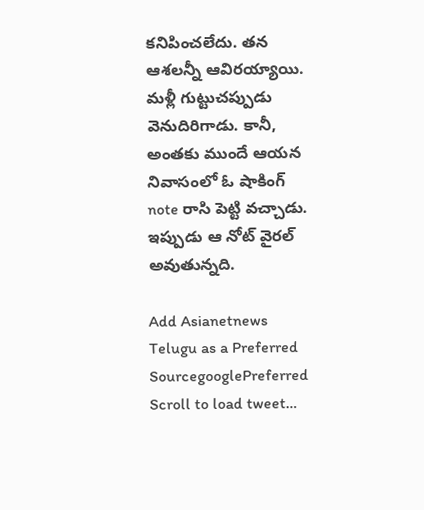కనిపించలేదు. తన ఆశలన్నీ ఆవిరయ్యాయి. మళ్లీ గుట్టుచప్పుడు వెనుదిరిగాడు. కానీ, అంతకు ముందే ఆయన నివాసంలో ఓ షాకింగ్ note రాసి పెట్టి వచ్చాడు. ఇప్పుడు ఆ నోట్ వైరల్ అవుతున్నది.

Add Asianetnews Telugu as a Preferred SourcegooglePreferred
Scroll to load tweet…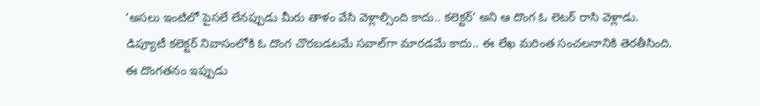‘అసలు ఇంటిలో పైసలే లేనప్పుడు మీరు తాళం వేసి వెళ్లాల్సింది కాదు.. కలెక్టర్’ అని ఆ దొంగ ఓ లెటర్ రాసి వెళ్లాడు. డిప్యూటీ కలెక్టర్ నివాసంలోకి ఓ దొంగ చొరబడటమే సవాల్‌గా మారడమే కాదు.. ఈ లేఖ మరింత సంచలనానికి తెరతీసింది. ఈ దొంగతనం ఇప్పుడు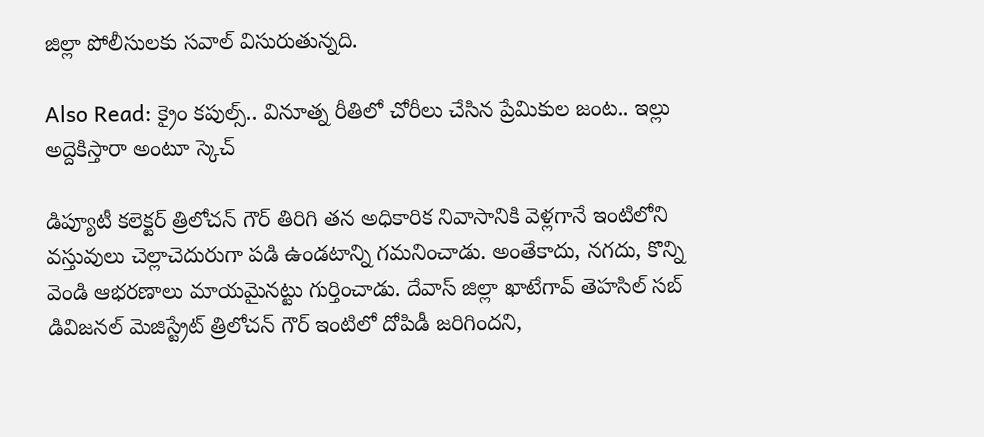జిల్లా పోలీసులకు సవాల్ విసురుతున్నది.

Also Read: క్రైం కపుల్స్.. వినూత్న రీతిలో చోరీలు చేసిన ప్రేమికుల జంట.. ఇల్లు అద్దెకిస్తారా అంటూ స్కెచ్

డిప్యూటీ కలెక్టర్ త్రిలోచన్ గౌర్ తిరిగి తన అధికారిక నివాసానికి వెళ్లగానే ఇంటిలోని వస్తువులు చెల్లాచెదురుగా పడి ఉండటాన్ని గమనించాడు. అంతేకాదు, నగదు, కొన్ని వెండి ఆభరణాలు మాయమైనట్టు గుర్తించాడు. దేవాస్ జిల్లా ఖాటేగావ్ తెహసిల్‌ సబ్ డివిజనల్ మెజిస్ట్రేట్ త్రిలోచన్ గౌర్ ఇంటిలో దోపిడీ జరిగిందని,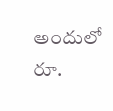అందులో రూ.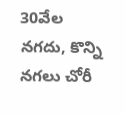30వేల నగదు, కొన్ని నగలు చోరీ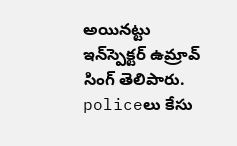అయినట్టు ఇన్‌స్పెక్టర్ ఉమ్రావ్ సింగ్ తెలిపారు. policeలు కేసు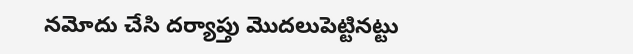నమోదు చేసి దర్యాప్తు మొదలుపెట్టినట్టు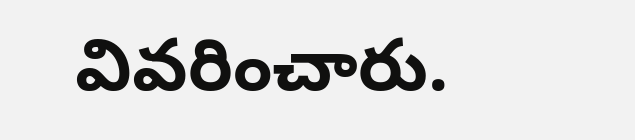వివరించారు.